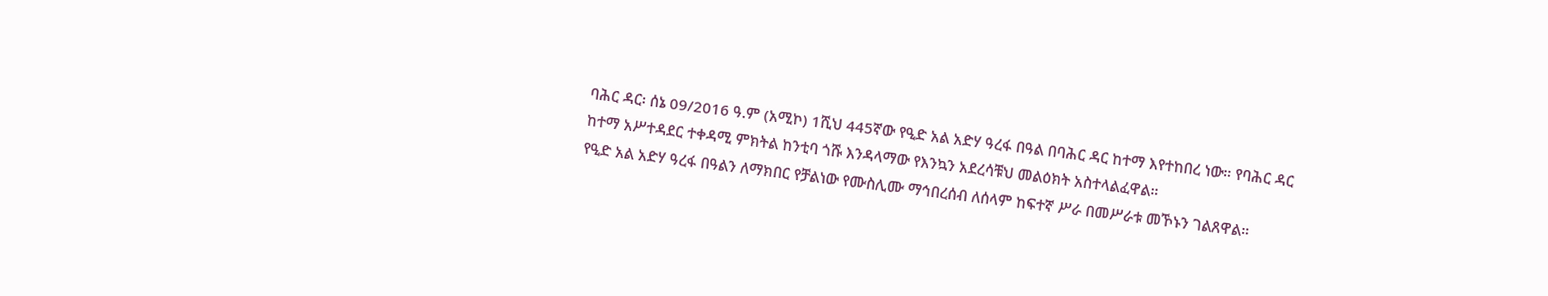ባሕር ዳር፡ ሰኔ 09/2016 ዓ.ም (አሚኮ) 1ሺህ 445ኛው የዒድ አል አድሃ ዓረፋ በዓል በባሕር ዳር ከተማ እየተከበረ ነው። የባሕር ዳር ከተማ አሥተዳደር ተቀዳሚ ምክትል ከንቲባ ጎሹ እንዳላማው የእንኳን አደረሳቹህ መልዕክት አስተላልፈዋል።
የዒድ አል አድሃ ዓረፋ በዓልን ለማክበር የቻልነው የሙስሊሙ ማኅበረሰብ ለሰላም ከፍተኛ ሥራ በመሥራቱ መኾኑን ገልጸዋል።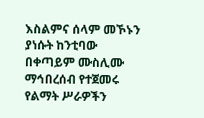እስልምና ሰላም መኾኑን ያነሱት ከንቲባው በቀጣይም ሙስሊሙ ማኅበረሰብ የተጀመሩ የልማት ሥራዎችን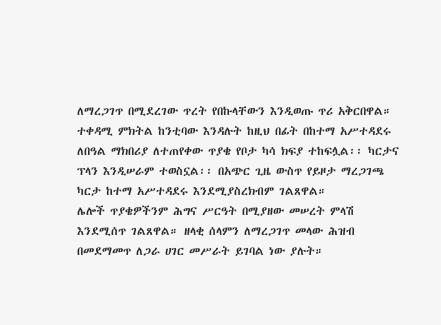ለማረጋገጥ በሚደረገው ጥረት የበኩላቸውን እንዲወጡ ጥሪ አቅርበዋል።
ተቀዳሚ ምክትል ከንቲባው እንዳሉት ከዚህ በፊት በከተማ አሥተዳደሩ ለበዓል ማክበሪያ ለተጠየቀው ጥያቄ የቦታ ካሳ ክፍያ ተከፍሏል፡፡ ካርታና ፕላን እንዲሠራም ተወስኗል፡፡ በአጭር ጊዜ ውስጥ የይዞታ ማረጋገጫ ካርታ ከተማ አሥተዳደሩ እንደሚያስረክብም ገልጸዋል።
ሌሎች ጥያቄዎችንም ሕግና ሥርዓት በሚያዘው መሠረት ምላሽ እንደሚሰጥ ገልጸዋል። ዘላቂ ሰላምን ለማረጋገጥ መላው ሕዝብ በመደማመጥ ለጋራ ሀገር መሥራት ይገባል ነው ያሉት።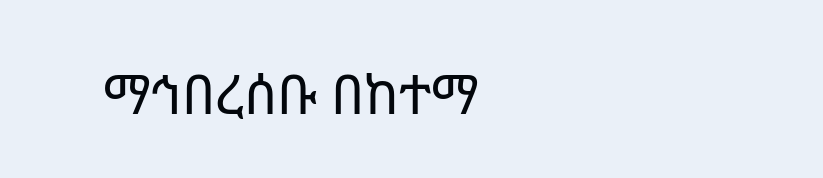ማኅበረሰቡ በከተማ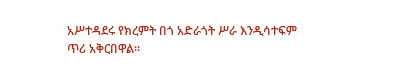አሥተዳደሩ የክረምት በጎ አድራጎት ሥራ እንዲሳተፍም ጥሪ አቅርበዋል።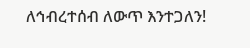ለኅብረተሰብ ለውጥ እንተጋለን!